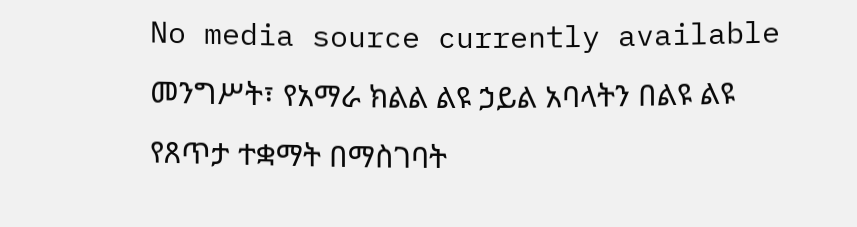No media source currently available
መንግሥት፣ የአማራ ክልል ልዩ ኃይል አባላትን በልዩ ልዩ የጸጥታ ተቋማት በማስገባት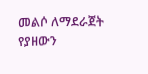መልሶ ለማደራጀት የያዘውን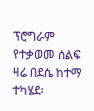ፕሮግራም የተቃወመ ሰልፍ ዛሬ በደሴ ከተማ ተካሄደ፡